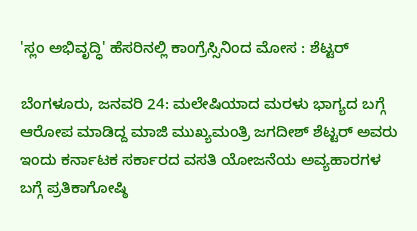'ಸ್ಲಂ ಅಭಿವೃದ್ಧಿ' ಹೆಸರಿನಲ್ಲಿ ಕಾಂಗ್ರೆಸ್ಸಿನಿಂದ ಮೋಸ : ಶೆಟ್ಟರ್

ಬೆಂಗಳೂರು, ಜನವರಿ 24: ಮಲೇಷಿಯಾದ ಮರಳು ಭಾಗ್ಯದ ಬಗ್ಗೆ ಆರೋಪ ಮಾಡಿದ್ದ ಮಾಜಿ ಮುಖ್ಯಮಂತ್ರಿ ಜಗದೀಶ್ ಶೆಟ್ಟರ್ ಅವರು ಇಂದು ಕರ್ನಾಟಕ ಸರ್ಕಾರದ ವಸತಿ ಯೋಜನೆಯ ಅವ್ಯಹಾರಗಳ ಬಗ್ಗೆ ಪ್ರತಿಕಾಗೋಷ್ಠಿ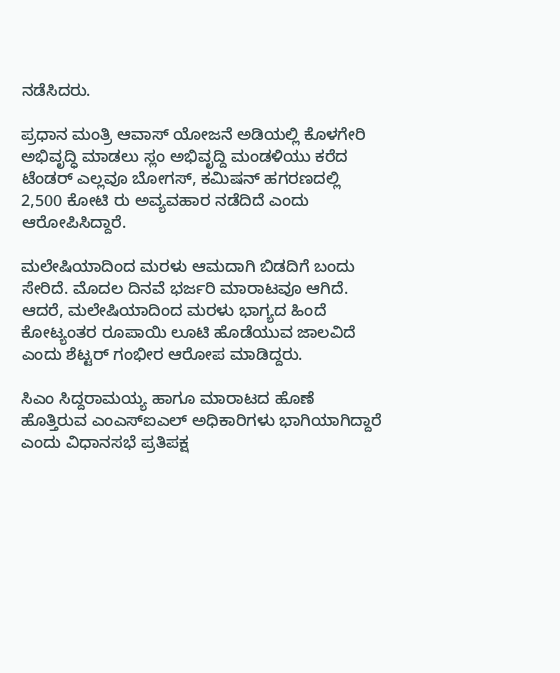ನಡೆಸಿದರು.

ಪ್ರಧಾನ ಮಂತ್ರಿ ಆವಾಸ್ ಯೋಜನೆ ಅಡಿಯಲ್ಲಿ ಕೊಳಗೇರಿ ಅಭಿವೃದ್ಧಿ ಮಾಡಲು ಸ್ಲಂ ಅಭಿವೃದ್ದಿ ಮಂಡಳಿಯು ಕರೆದ ಟೆಂಡರ್ ಎಲ್ಲವೂ ಬೋಗಸ್, ಕಮಿಷನ್ ಹಗರಣದಲ್ಲಿ 2,500 ಕೋಟಿ ರು ಅವ್ಯವಹಾರ ನಡೆದಿದೆ ಎಂದು ಆರೋಪಿಸಿದ್ದಾರೆ.

ಮಲೇಷಿಯಾದಿಂದ ಮರಳು ಆಮದಾಗಿ ಬಿಡದಿಗೆ ಬಂದು ಸೇರಿದೆ. ಮೊದಲ ದಿನವೆ ಭರ್ಜರಿ ಮಾರಾಟವೂ ಆಗಿದೆ. ಆದರೆ, ಮಲೇಷಿಯಾದಿಂದ ಮರಳು ಭಾಗ್ಯದ ಹಿಂದೆ ಕೋಟ್ಯಂತರ ರೂಪಾಯಿ ಲೂಟಿ ಹೊಡೆಯುವ ಜಾಲವಿದೆ ಎಂದು ಶೆಟ್ಟರ್ ಗಂಭೀರ ಆರೋಪ ಮಾಡಿದ್ದರು.

ಸಿಎಂ ಸಿದ್ದರಾಮಯ್ಯ ಹಾಗೂ ಮಾರಾಟದ ಹೊಣೆ ಹೊತ್ತಿರುವ ಎಂಎಸ್ಐಎಲ್ ಅಧಿಕಾರಿಗಳು ಭಾಗಿಯಾಗಿದ್ದಾರೆ ಎಂದು ವಿಧಾನಸಭೆ ಪ್ರತಿಪಕ್ಷ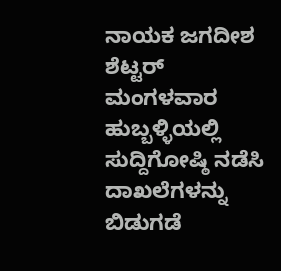ನಾಯಕ ಜಗದೀಶ ಶೆಟ್ಟರ್ ಮಂಗಳವಾರ ಹುಬ್ಬಳ್ಳಿಯಲ್ಲಿ ಸುದ್ದಿಗೋಷ್ಠಿ ನಡೆಸಿ ದಾಖಲೆಗಳನ್ನು ಬಿಡುಗಡೆ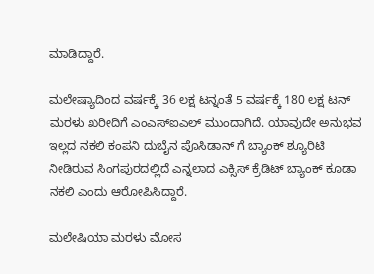ಮಾಡಿದ್ದಾರೆ.

ಮಲೇಷ್ಯಾದಿಂದ ವರ್ಷಕ್ಕೆ 36 ಲಕ್ಷ ಟನ್ನಂತೆ 5 ವರ್ಷಕ್ಕೆ 180 ಲಕ್ಷ ಟನ್ ಮರಳು ಖರೀದಿಗೆ ಎಂಎಸ್ಐಎಲ್ ಮುಂದಾಗಿದೆ. ಯಾವುದೇ ಅನುಭವ ಇಲ್ಲದ ನಕಲಿ ಕಂಪನಿ ದುಬೈನ ಪೊಸಿಡಾನ್ ಗೆ ಬ್ಯಾಂಕ್ ಶ್ಯೂರಿಟಿ ನೀಡಿರುವ ಸಿಂಗಪುರದಲ್ಲಿದೆ ಎನ್ನಲಾದ ಎಕ್ಸಿಸ್ ಕ್ರೆಡಿಟ್ ಬ್ಯಾಂಕ್ ಕೂಡಾ ನಕಲಿ ಎಂದು ಆರೋಪಿಸಿದ್ದಾರೆ.

ಮಲೇಷಿಯಾ ಮರಳು ಮೋಸ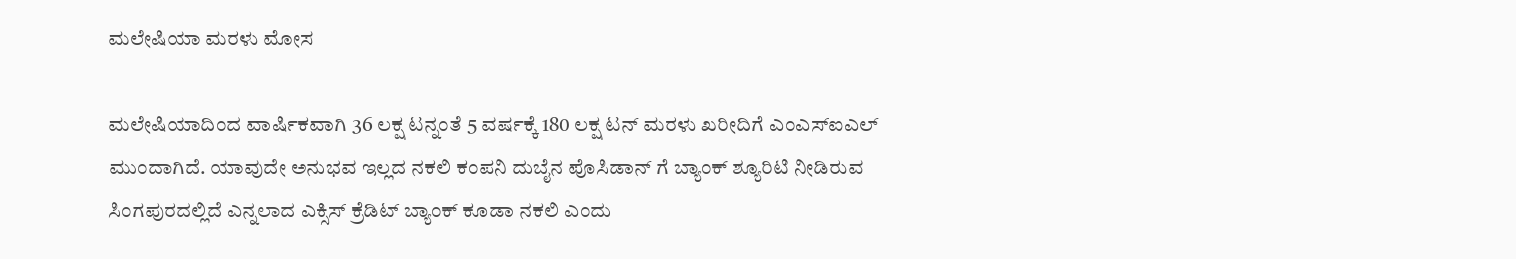ಮಲೇಷಿಯಾ ಮರಳು ಮೋಸ

ಮಲೇಷಿಯಾದಿಂದ ವಾರ್ಷಿಕವಾಗಿ 36 ಲಕ್ಷ ಟನ್ನಂತೆ 5 ವರ್ಷಕ್ಕೆ 180 ಲಕ್ಷ ಟನ್ ಮರಳು ಖರೀದಿಗೆ ಎಂಎಸ್ಐಎಲ್ ಮುಂದಾಗಿದೆ. ಯಾವುದೇ ಅನುಭವ ಇಲ್ಲದ ನಕಲಿ ಕಂಪನಿ ದುಬೈನ ಪೊಸಿಡಾನ್ ಗೆ ಬ್ಯಾಂಕ್ ಶ್ಯೂರಿಟಿ ನೀಡಿರುವ ಸಿಂಗಪುರದಲ್ಲಿದೆ ಎನ್ನಲಾದ ಎಕ್ಸಿಸ್ ಕ್ರೆಡಿಟ್ ಬ್ಯಾಂಕ್ ಕೂಡಾ ನಕಲಿ ಎಂದು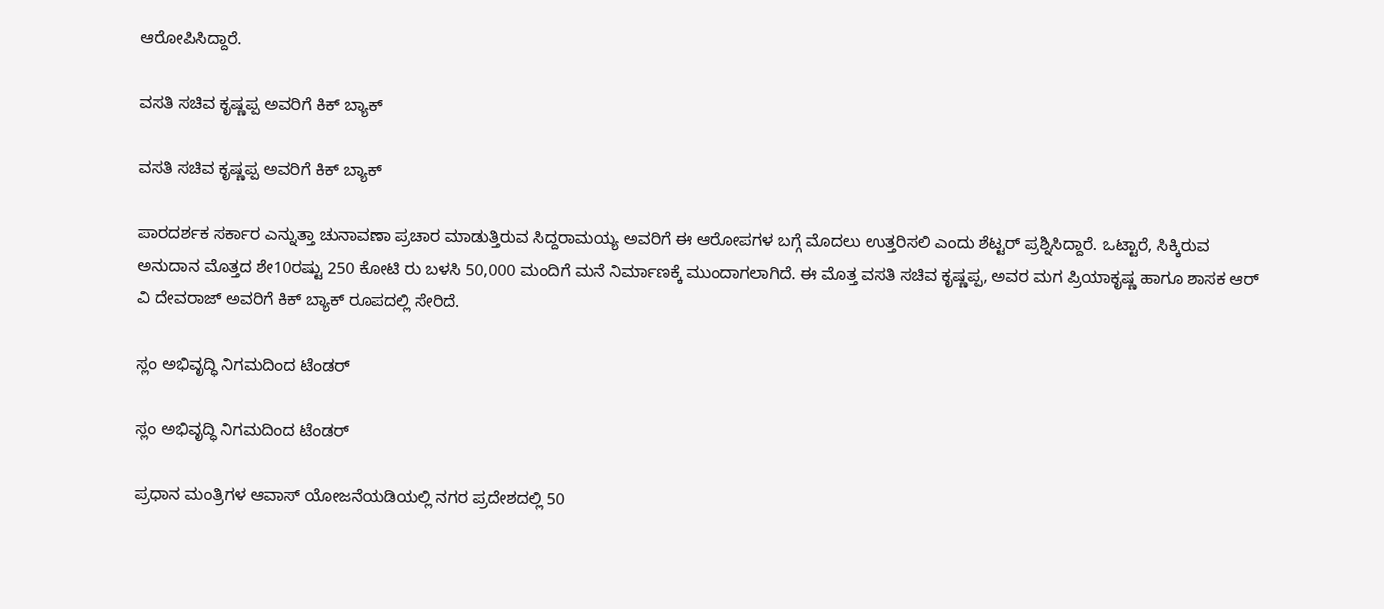ಆರೋಪಿಸಿದ್ದಾರೆ.

ವಸತಿ ಸಚಿವ ಕೃಷ್ಣಪ್ಪ ಅವರಿಗೆ ಕಿಕ್ ಬ್ಯಾಕ್

ವಸತಿ ಸಚಿವ ಕೃಷ್ಣಪ್ಪ ಅವರಿಗೆ ಕಿಕ್ ಬ್ಯಾಕ್

ಪಾರದರ್ಶಕ ಸರ್ಕಾರ ಎನ್ನುತ್ತಾ ಚುನಾವಣಾ ಪ್ರಚಾರ ಮಾಡುತ್ತಿರುವ ಸಿದ್ದರಾಮಯ್ಯ ಅವರಿಗೆ ಈ ಆರೋಪಗಳ ಬಗ್ಗೆ ಮೊದಲು ಉತ್ತರಿಸಲಿ ಎಂದು ಶೆಟ್ಟರ್ ಪ್ರಶ್ನಿಸಿದ್ದಾರೆ. ಒಟ್ಟಾರೆ, ಸಿಕ್ಕಿರುವ ಅನುದಾನ ಮೊತ್ತದ ಶೇ10ರಷ್ಟು 250 ಕೋಟಿ ರು ಬಳಸಿ 50,000 ಮಂದಿಗೆ ಮನೆ ನಿರ್ಮಾಣಕ್ಕೆ ಮುಂದಾಗಲಾಗಿದೆ. ಈ ಮೊತ್ತ ವಸತಿ ಸಚಿವ ಕೃಷ್ಣಪ್ಪ, ಅವರ ಮಗ ಪ್ರಿಯಾಕೃಷ್ಣ ಹಾಗೂ ಶಾಸಕ ಆರ್ ವಿ ದೇವರಾಜ್ ಅವರಿಗೆ ಕಿಕ್ ಬ್ಯಾಕ್ ರೂಪದಲ್ಲಿ ಸೇರಿದೆ.

ಸ್ಲಂ ಅಭಿವೃದ್ಧಿ ನಿಗಮದಿಂದ ಟೆಂಡರ್

ಸ್ಲಂ ಅಭಿವೃದ್ಧಿ ನಿಗಮದಿಂದ ಟೆಂಡರ್

ಪ್ರಧಾನ ಮಂತ್ರಿಗಳ ಆವಾಸ್ ಯೋಜನೆಯಡಿಯಲ್ಲಿ ನಗರ ಪ್ರದೇಶದಲ್ಲಿ 50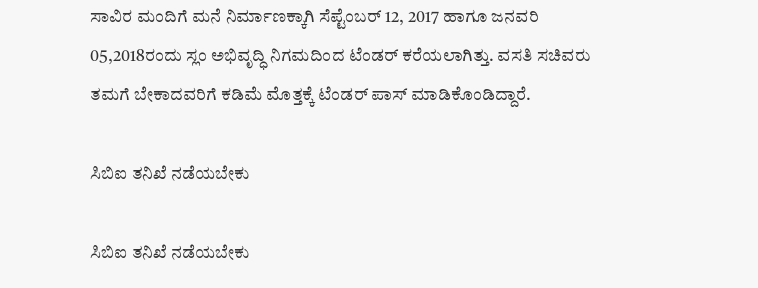ಸಾವಿರ ಮಂದಿಗೆ ಮನೆ ನಿರ್ಮಾಣಕ್ಕಾಗಿ ಸೆಪ್ಟೆಂಬರ್ 12, 2017 ಹಾಗೂ ಜನವರಿ 05,2018ರಂದು ಸ್ಲಂ ಅಭಿವೃದ್ಧಿ ನಿಗಮದಿಂದ ಟೆಂಡರ್ ಕರೆಯಲಾಗಿತ್ತು. ವಸತಿ ಸಚಿವರು ತಮಗೆ ಬೇಕಾದವರಿಗೆ ಕಡಿಮೆ ಮೊತ್ತಕ್ಕೆ ಟೆಂಡರ್ ಪಾಸ್ ಮಾಡಿಕೊಂಡಿದ್ದಾರೆ.

ಸಿಬಿಐ ತನಿಖೆ ನಡೆಯಬೇಕು

ಸಿಬಿಐ ತನಿಖೆ ನಡೆಯಬೇಕು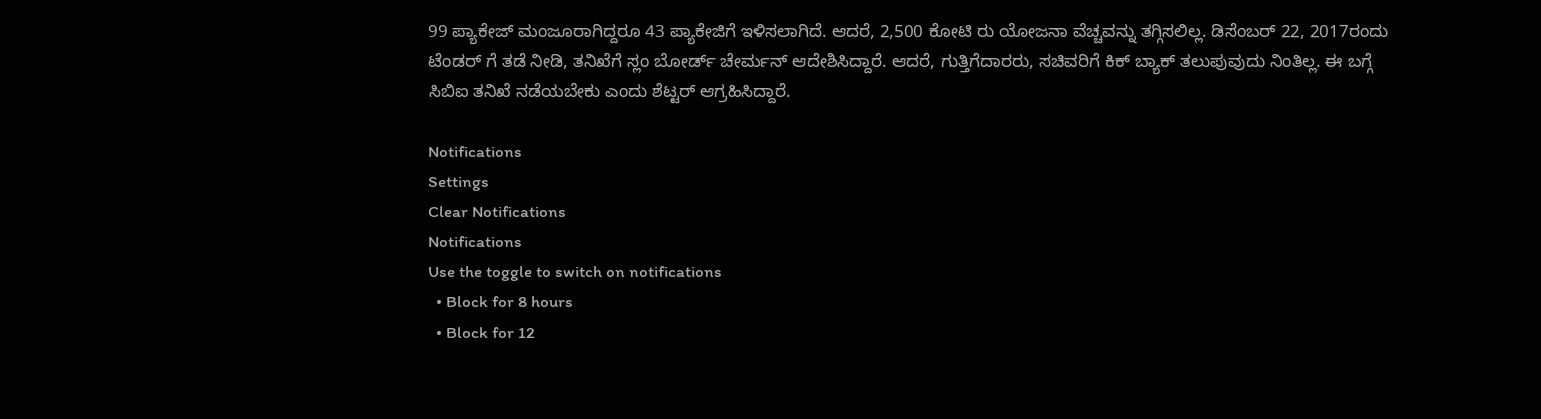99 ಪ್ಯಾಕೇಜ್ ಮಂಜೂರಾಗಿದ್ದರೂ 43 ಪ್ಯಾಕೇಜಿಗೆ ಇಳಿಸಲಾಗಿದೆ. ಆದರೆ, 2,500 ಕೋಟಿ ರು ಯೋಜನಾ ವೆಚ್ಚವನ್ನು ತಗ್ಗಿಸಲಿಲ್ಲ. ಡಿಸೆಂಬರ್ 22, 2017ರಂದು ಟೆಂಡರ್ ಗೆ ತಡೆ ನೀಡಿ, ತನಿಖೆಗೆ ಸ್ಲಂ ಬೋರ್ಡ್ ಚೇರ್ಮನ್ ಆದೇಶಿಸಿದ್ದಾರೆ. ಆದರೆ, ಗುತ್ತಿಗೆದಾರರು, ಸಚಿವರಿಗೆ ಕಿಕ್ ಬ್ಯಾಕ್ ತಲುಪುವುದು ನಿಂತಿಲ್ಲ. ಈ ಬಗ್ಗೆ ಸಿಬಿಐ ತನಿಖೆ ನಡೆಯಬೇಕು ಎಂದು ಶೆಟ್ಟರ್ ಆಗ್ರಹಿಸಿದ್ದಾರೆ.

Notifications
Settings
Clear Notifications
Notifications
Use the toggle to switch on notifications
  • Block for 8 hours
  • Block for 12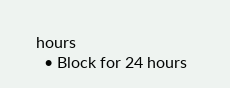hours
  • Block for 24 hours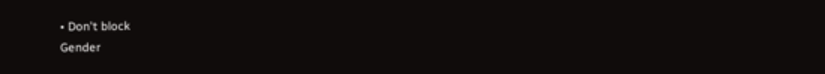• Don't block
Gender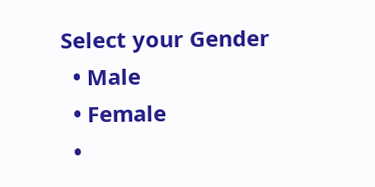Select your Gender
  • Male
  • Female
  •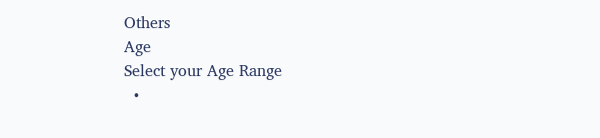Others
Age
Select your Age Range
  •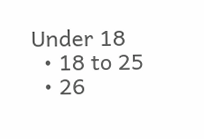Under 18
  • 18 to 25
  • 26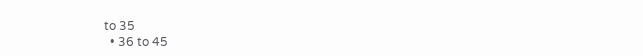to 35
  • 36 to 45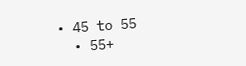• 45 to 55
  • 55+